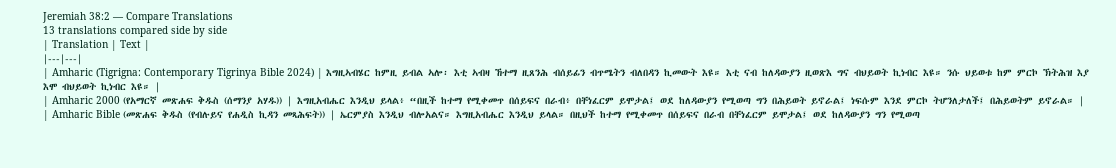Jeremiah 38:2 — Compare Translations
13 translations compared side by side
| Translation | Text |
|---|---|
| Amharic (Tigrigna: Contemporary Tigrinya Bible 2024) | እግዚኣብሄር ከምዚ ይብል ኣሎ፡ እቲ ኣብዛ ኸተማ ዚጸንሕ ብሰይፊን ብጥሜትን ብለበዳን ኪመውት እዩ። እቲ ናብ ከለዳውያን ዚወጽእ ግና ብህይወት ኪነብር እዩ። ንሱ ህይወቱ ከም ምርኮ ኽትሕዝ እያ እሞ ብህይወት ኪነብር እዩ። |
| Amharic 2000 (የአማርኛ መጽሐፍ ቅዱስ (ሰማንያ አሃዱ)) | እግዚአብሔር እንዲህ ይላል፥ “በዚች ከተማ የሚቀመጥ በሰይፍና በራብ፥ በቸነፈርም ይሞታል፤ ወደ ከለዳውያን የሚወጣ ግን በሕይወት ይኖራል፤ ነፍሱም እንደ ምርኮ ትሆንለታለች፤ በሕይወትም ይኖራል። |
| Amharic Bible (መጽሐፍ ቅዱስ (የብሉይና የሐዲስ ኪዳን መጻሕፍት)) | ኤርምያስ እንዲህ ብሎአልና። እግዚአብሔር እንዲህ ይላል። በዚህች ከተማ የሚቀመጥ በሰይፍና በራብ በቸነፈርም ይሞታል፤ ወደ ከለዳውያን ግን የሚወጣ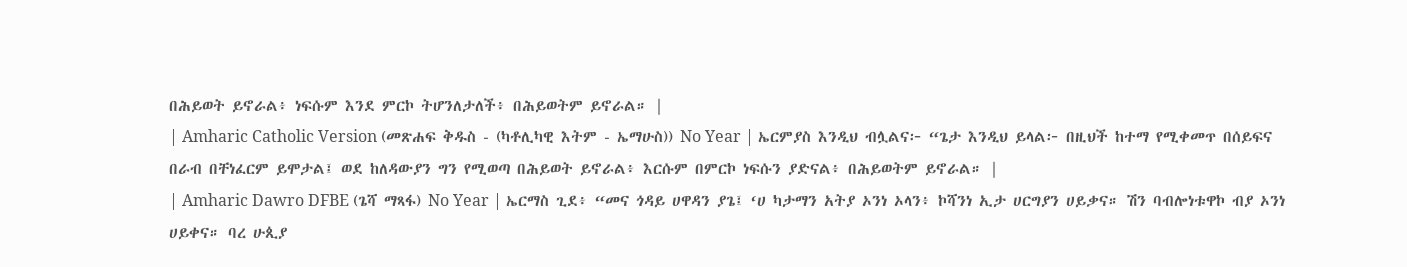በሕይወት ይኖራል፥ ነፍሱም እንደ ምርኮ ትሆንለታለች፥ በሕይወትም ይኖራል። |
| Amharic Catholic Version (መጽሐፍ ቅዱስ - (ካቶሊካዊ እትም - ኤማሁስ)) No Year | ኤርምያስ እንዲህ ብሏልና፦ “ጌታ እንዲህ ይላል፦ በዚህች ከተማ የሚቀመጥ በሰይፍና በራብ በቸነፈርም ይሞታል፤ ወደ ከለዳውያን ግን የሚወጣ በሕይወት ይኖራል፥ እርሱም በምርኮ ነፍሱን ያድናል፥ በሕይወትም ይኖራል። |
| Amharic Dawro DFBE (ጌሻ ማጻፋ) No Year | ኤርማስ ጊደ፥ “መና ጎዳይ ሀዋዳን ያጌ፤ ‘ሀ ካታማን አትያ ኦንነ ኦላን፥ ኮሻንነ ኢታ ሀርግያን ሀይቃና። ሽን ባብሎነቱዋኮ ብያ ኦንነ ሀይቀና። ባረ ሁጲያ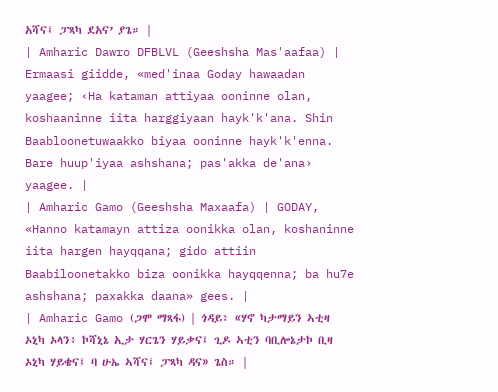አሻና፤ ፓጻካ ደአና’ ያጌ። |
| Amharic Dawro DFBLVL (Geeshsha Mas'aafaa) | Ermaasi giidde, «med'inaa Goday hawaadan yaagee; ‹Ha kataman attiyaa ooninne olan, koshaaninne iita harggiyaan hayk'k'ana. Shin Baabloonetuwaakko biyaa ooninne hayk'k'enna. Bare huup'iyaa ashshana; pas'akka de'ana› yaagee. |
| Amharic Gamo (Geeshsha Maxaafa) | GODAY, «Hanno katamayn attiza oonikka olan, koshaninne iita hargen hayqqana; gido attiin Baabiloonetakko biza oonikka hayqqenna; ba hu7e ashshana; paxakka daana» gees. |
| Amharic Gamo (ጋሞ ማጻፋ) | ጎዳይ፥ «ሃኖ ካታማይን ኣቲዛ ኦኒካ ኦላን፥ ኮሻኒኔ ኢታ ሃርጌን ሃይቃና፤ ጊዶ ኣቲን ባቢሎኔታኮ ቢዛ ኦኒካ ሃይቄና፤ ባ ሁኤ ኣሻና፤ ፓጻካ ዳና» ጌስ። |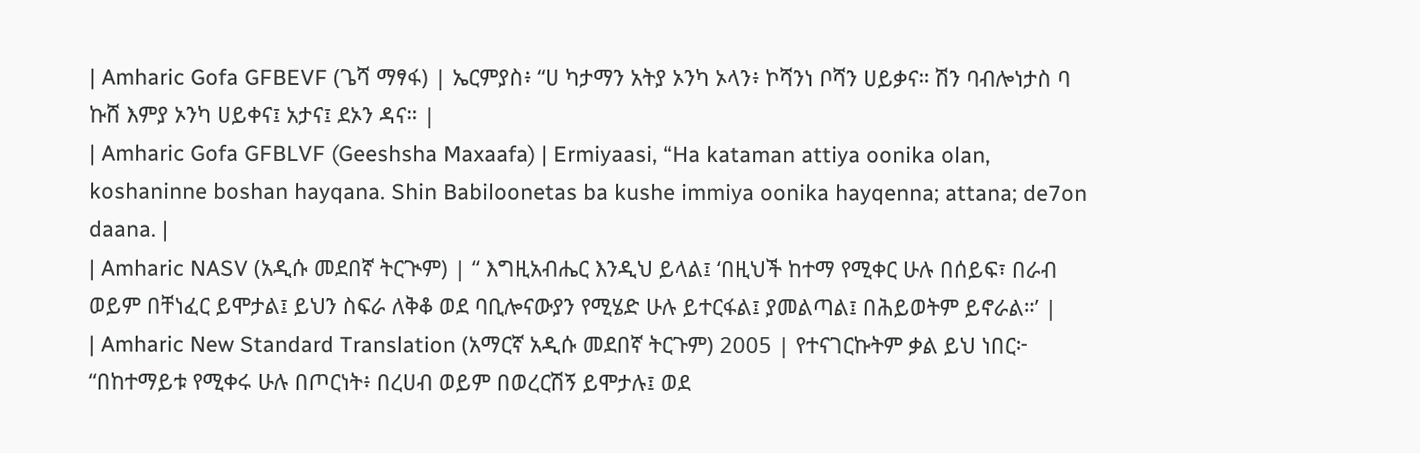| Amharic Gofa GFBEVF (ጌሻ ማፃፋ) | ኤርምያስ፥ “ሀ ካታማን አትያ ኦንካ ኦላን፥ ኮሻንነ ቦሻን ሀይቃና። ሽን ባብሎነታስ ባ ኩሸ እምያ ኦንካ ሀይቀና፤ አታና፤ ደኦን ዳና። |
| Amharic Gofa GFBLVF (Geeshsha Maxaafa) | Ermiyaasi, “Ha kataman attiya oonika olan, koshaninne boshan hayqana. Shin Babiloonetas ba kushe immiya oonika hayqenna; attana; de7on daana. |
| Amharic NASV (አዲሱ መደበኛ ትርጒም) | “ እግዚአብሔር እንዲህ ይላል፤ ‘በዚህች ከተማ የሚቀር ሁሉ በሰይፍ፣ በራብ ወይም በቸነፈር ይሞታል፤ ይህን ስፍራ ለቅቆ ወደ ባቢሎናውያን የሚሄድ ሁሉ ይተርፋል፤ ያመልጣል፤ በሕይወትም ይኖራል።’ |
| Amharic New Standard Translation (አማርኛ አዲሱ መደበኛ ትርጉም) 2005 | የተናገርኩትም ቃል ይህ ነበር፦ “በከተማይቱ የሚቀሩ ሁሉ በጦርነት፥ በረሀብ ወይም በወረርሽኝ ይሞታሉ፤ ወደ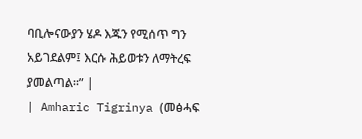ባቢሎናውያን ሄዶ እጁን የሚሰጥ ግን አይገደልም፤ እርሱ ሕይወቱን ለማትረፍ ያመልጣል።” |
| Amharic Tigrinya (መፅሓፍ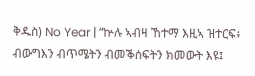ቅዱስ) No Year | “ኵሉ ኣብዛ ኸተማ እዚኣ ዝተርፍ፥ ብውግእን ብጥሜትን ብመቕሰፍትን ክመውት እዩ፤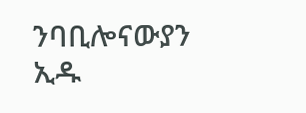ንባቢሎናውያን ኢዱ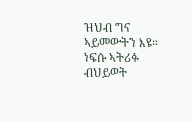ዝህብ ግና ኣይመውትን እዩ። ነፍሱ ኣትሪፉ ብህይወት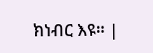ክነብር እዩ። |